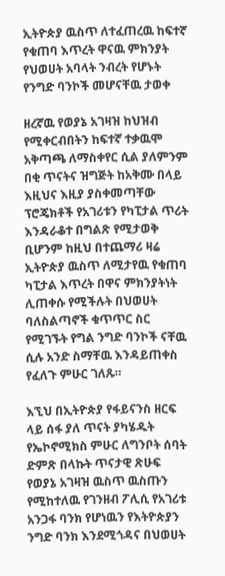ኢትዮጵያ ዉስጥ ለተፈጠረዉ ከፍተኛ የቁጠባ እጥረት ዋናዉ ምክንያት የህወሀት አባላት ንብረት የሆኑት የንግድ ባንኮች መሆናቸዉ ታወቀ

ዘረኛዉ የወያኔ አገዛዝ ከህዝብ የሚቀርብበትን ከፍተኛ ተቃዉሞ አቅጣጫ ለማስቀየር ሲል ያለምንም በቂ ጥናትና ዝግጅት ከአቅሙ በላይ እዚህና እዚያ ያስቀመጣቸው ፕሮጄክቶች የአገሪቱን የካፒታል ጥሪት እንዳራቆተ በግልጽ የሚታወቅ ቢሆንም ከዚህ በተጨማሪ ዛሬ ኢትዮጵያ ዉስጥ ለሚታየዉ የቁጠባ ካፒታል እጥረት በዋና ምክንያትነት ሊጠቀሱ የሚችሉት በህወሀት ባለስልጣኖች ቁጥጥር ስር የሚገኙት የግል ንግድ ባንኮች ናቸዉ ሲሉ አንድ ስማቸዉ እንዳይጠቀስ የፈለጉ ምሁር ገለጹ።

እኚህ በኢትዮጵያ የፋይናንስ ዘርፍ ላይ ሰፋ ያለ ጥናት ያካሄዱት የኤኮኖሚክስ ምሁር ለግንቦት ሰባት ድምጽ በላኩት ጥናታዊ ጽሁፍ የወያኔ አገዛዝ ዉስጥ ዉስጡን የሚከተለዉ የገንዘብ ፖሊሲ የአገሪቱ አንጋፋ ባንክ የሆነዉን የእትዮጵያን ንግድ ባንክ እንደሚጎዳና በህወሀት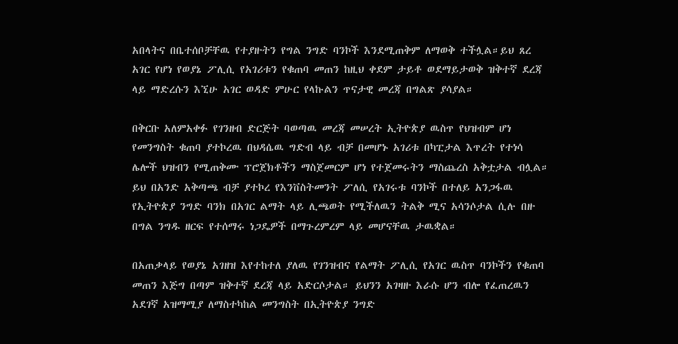አበላትና በቤተሰቦቻቸዉ የተያዙትን የግል ንግድ ባንኮች እንደሚጠቅም ለማወቅ ተችሏል።ይህ ጸረ አገር የሆነ የወያኔ ፖሊሲ የአገሪቱን የቁጠባ መጠን ከዚህ ቀደም ታይቶ ወደማይታወቅ ዝቅተኛ ደረጃ ላይ ማድረሱን እኚሁ አገር ወዳድ ምሁር የላኩልን ጥናታዊ መረጃ በግልጽ ያሳያል።

በቅርቡ አለምአቀፉ የገንዘብ ድርጅት ባወጣዉ መረጃ መሠረት ኢትዮጵያ ዉስጥ የህዝብም ሆነ የመንግስት ቁጠባ ያተኮረዉ በህዳሴዉ ግድብ ላይ ብቻ በመሆኑ አገሪቱ በካፒታል እጥረት የተነሳ ሌሎች ህዝብን የሚጠቅሙ ፕሮጀክቶችን ማስጀመርም ሆነ የተጀመሩትን ማስጨረስ አቅቷታል ብሏል። ይህ በአንድ አቅጣጫ ብቻ ያተኮረ የእንቨስትመንት ፖለሲ የአገሩቱ ባንኮች በተለይ አንጋፋዉ የኢትዮጵያ ንግድ ባንክ በአገር ልማት ላይ ሊጫወት የሚችለዉን ትልቅ ሚና አሳንሶታል ሲሉ በዙ በግል ንግዱ ዘርፍ የተሰማሩ ነጋዴዎች በማጉረምረም ላይ መሆናቸዉ ታዉቋል።

በአጠቃላይ የወያኔ አገዘዝ እየተከተለ ያለዉ የገንዝብና የልማት ፖሊሲ የአገር ዉስጥ ባንኮችን የቁጠባ መጠን እጅግ በጣም ዝቅተኛ ደረጃ ላይ አድርሶታል። ይህንን አገዛዙ እራሱ ሆን ብሎ የፈጠረዉን አደገኛ አዝማሚያ ለማስተካከል መንግስት በኢትዮጵያ ንግድ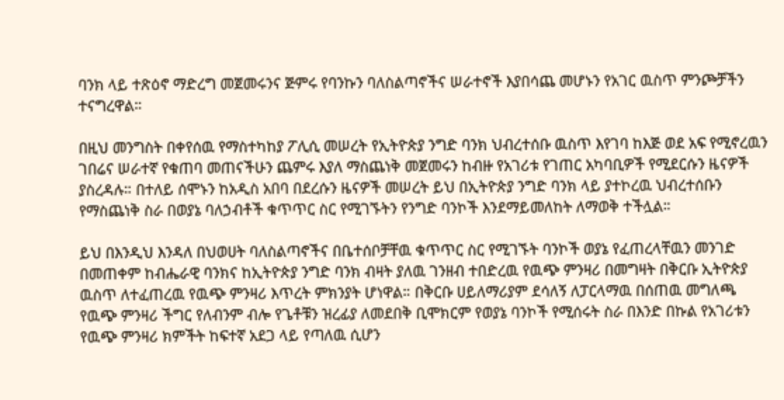ባንክ ላይ ተጽዕኖ ማድረግ መጀመሩንና ጅምሩ የባንኩን ባለስልጣኖችና ሠራተኖች እያበሳጨ መሆኑን የአገር ዉስጥ ምንጮቻችን ተናግረዋል።

በዚህ መንግስት በቀየሰዉ የማስተካከያ ፖሊሲ መሠረት የኢትዮጵያ ንግድ ባንክ ህብረተሰቡ ዉስጥ እየገባ ከእጅ ወደ አፍ የሚኖረዉን ገበሬና ሠራተኛ የቁጠባ መጠናችሁን ጨምሩ እያለ ማስጨነቅ መጀመሩን ከብዙ የአገሪቱ የገጠር አካባቢዎች የሚደርሱን ዜናዎች ያስረዳሉ። በተለይ ሰሞኑን ከአዲስ አበባ በደረሱን ዜናዎች መሠረት ይህ በኢትዮጵያ ንግድ ባንክ ላይ ያተኮረዉ ህብረተሰቡን የማስጨነቅ ስራ በወያኔ ባለኃብቶች ቁጥጥር ስር የሚገኙትን የንግድ ባንኮች እንደማይመለከት ለማወቅ ተችሏል።

ይህ በእንዲህ እንዳለ በህወሀት ባለስልጣኖችና በቤተሰቦቻቸዉ ቁጥጥር ስር የሚገኙት ባንኮች ወያኔ የፈጠረላቸዉን መንገድ በመጠቀም ከብሔራዊ ባንክና ከኢትዮጵያ ንግድ ባንክ ብዛት ያለዉ ገንዘብ ተበድረዉ የዉጭ ምንዛሪ በመግዛት በቅርቡ ኢትዮጵያ ዉስጥ ለተፈጠረዉ የዉጭ ምንዛሪ እጥረት ምክንያት ሆነዋል። በቅርቡ ሀይለማሪያም ደሳለኝ ለፓርላማዉ በሰጠዉ መግለጫ የዉጭ ምንዛሪ ችግር የለብንም ብሎ የጌቶቹን ዝረፊያ ለመደበቅ ቢሞክርም የወያኔ ባንኮች የሚሰሩት ስራ በእንድ በኩል የአገሪቱን የዉጭ ምንዛሪ ክምችት ከፍተኛ አደጋ ላይ የጣለዉ ሲሆን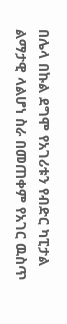በሌላ በኩል ደግሞ የአገሪቱን የብድር ካፒታል ልማታዊ ላልሆነ ስራ በመጠቀም የአገር ዉስጥ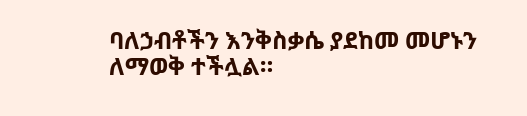ባለኃብቶችን እንቅስቃሴ ያደከመ መሆኑን ለማወቅ ተችሏል።